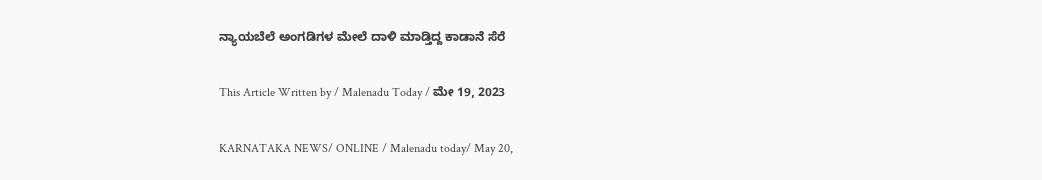ನ್ಯಾಯಬೆಲೆ ಅಂಗಡಿಗಳ ಮೇಲೆ ದಾಳಿ ಮಾಡ್ತಿದ್ದ ಕಾಡಾನೆ ಸೆರೆ

This Article Written by / Malenadu Today / ಮೇ 19, 2023

KARNATAKA NEWS/ ONLINE / Malenadu today/ May 20,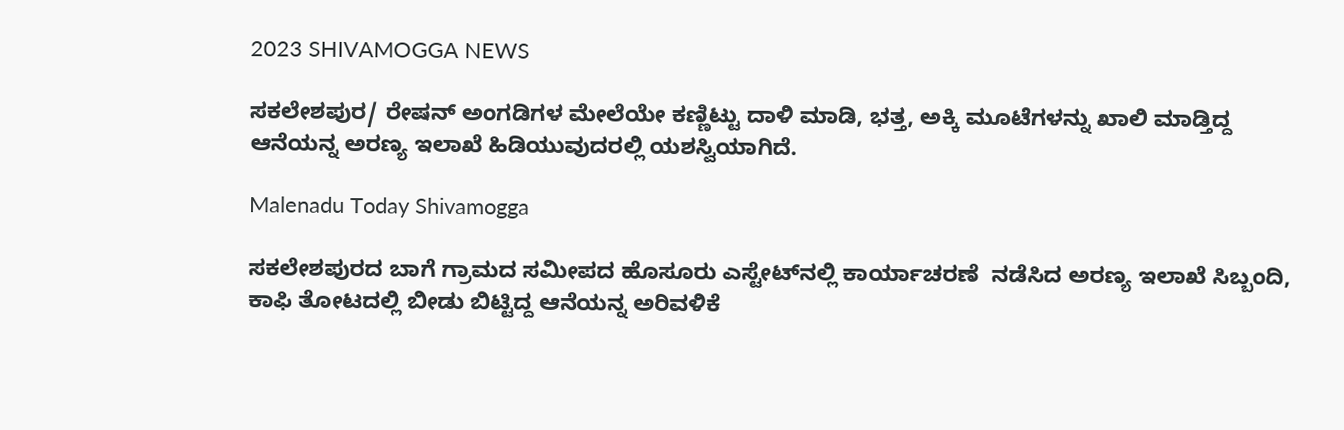2023 SHIVAMOGGA NEWS

ಸಕಲೇಶಪುರ/ ರೇಷನ್ ಅಂಗಡಿಗಳ ಮೇಲೆಯೇ ಕಣ್ಣಿಟ್ಟು ದಾಳಿ ಮಾಡಿ, ಭತ್ತ, ಅಕ್ಕಿ ಮೂಟೆಗಳನ್ನು ಖಾಲಿ ಮಾಡ್ತಿದ್ದ ಆನೆಯನ್ನ ಅರಣ್ಯ ಇಲಾಖೆ ಹಿಡಿಯುವುದರಲ್ಲಿ ಯಶಸ್ವಿಯಾಗಿದೆ.

Malenadu Today Shivamogga

ಸಕಲೇಶಪುರದ ಬಾಗೆ ಗ್ರಾಮದ ಸಮೀಪದ ಹೊಸೂರು ಎಸ್ಟೇಟ್‌ನಲ್ಲಿ ಕಾರ್ಯಾಚರಣೆ  ನಡೆಸಿದ ಅರಣ್ಯ ಇಲಾಖೆ ಸಿಬ್ಬಂದಿ, ಕಾಫಿ ತೋಟದಲ್ಲಿ ಬೀಡು ಬಿಟ್ಟಿದ್ದ ಆನೆಯನ್ನ ಅರಿವಳಿಕೆ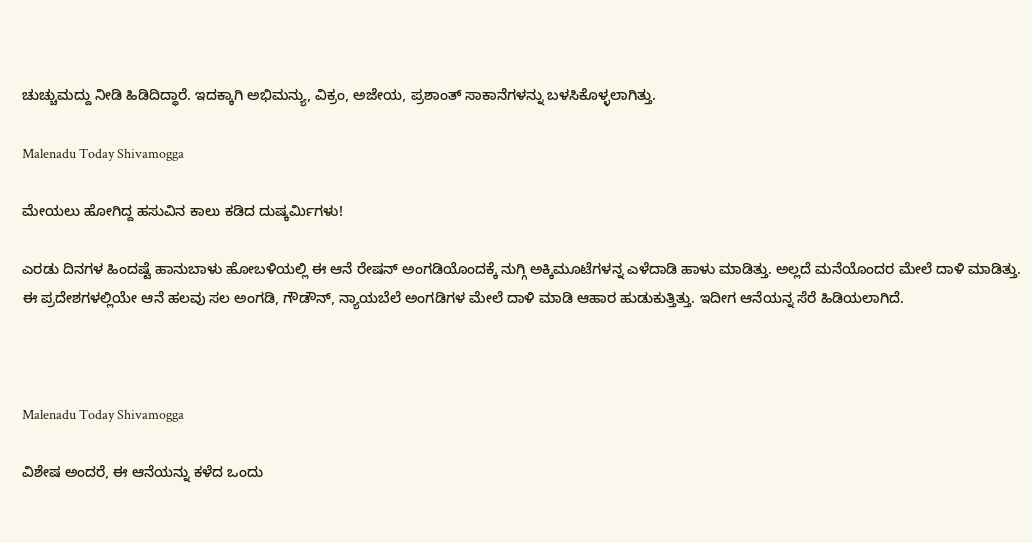ಚುಚ್ಚುಮದ್ದು ನೀಡಿ ಹಿಡಿದಿದ್ಧಾರೆ. ಇದಕ್ಕಾಗಿ ಅಭಿಮನ್ಯು, ವಿಕ್ರಂ, ಅಜೇಯ, ಪ್ರಶಾಂತ್ ಸಾಕಾನೆಗಳನ್ನು ಬಳಸಿಕೊಳ್ಳಲಾಗಿತ್ತು.

Malenadu Today Shivamogga

ಮೇಯಲು ಹೋಗಿದ್ದ ಹಸುವಿನ ಕಾಲು ಕಡಿದ ದುಷ್ಕರ್ಮಿಗಳು!

ಎರಡು ದಿನಗಳ ಹಿಂದಷ್ಟೆ ಹಾನುಬಾಳು ಹೋಬಳಿಯಲ್ಲಿ ಈ ಆನೆ ರೇಷನ್ ಅಂಗಡಿಯೊಂದಕ್ಕೆ ನುಗ್ಗಿ ಅಕ್ಕಿಮೂಟೆಗಳನ್ನ ಎಳೆದಾಡಿ ಹಾಳು ಮಾಡಿತ್ತು. ಅಲ್ಲದೆ ಮನೆಯೊಂದರ ಮೇಲೆ ದಾಳಿ ಮಾಡಿತ್ತು. ಈ ಪ್ರದೇಶಗಳಲ್ಲಿಯೇ ಆನೆ ಹಲವು ಸಲ ಅಂಗಡಿ, ಗೌಡೌನ್, ನ್ಯಾಯಬೆಲೆ ಅಂಗಡಿಗಳ ಮೇಲೆ ದಾಳಿ ಮಾಡಿ ಆಹಾರ ಹುಡುಕುತ್ತಿತ್ತು. ಇದೀಗ ಆನೆಯನ್ನ ಸೆರೆ ಹಿಡಿಯಲಾಗಿದೆ.



Malenadu Today Shivamogga

ವಿಶೇಷ ಅಂದರೆ, ಈ ಆನೆಯನ್ನು ಕಳೆದ ಒಂದು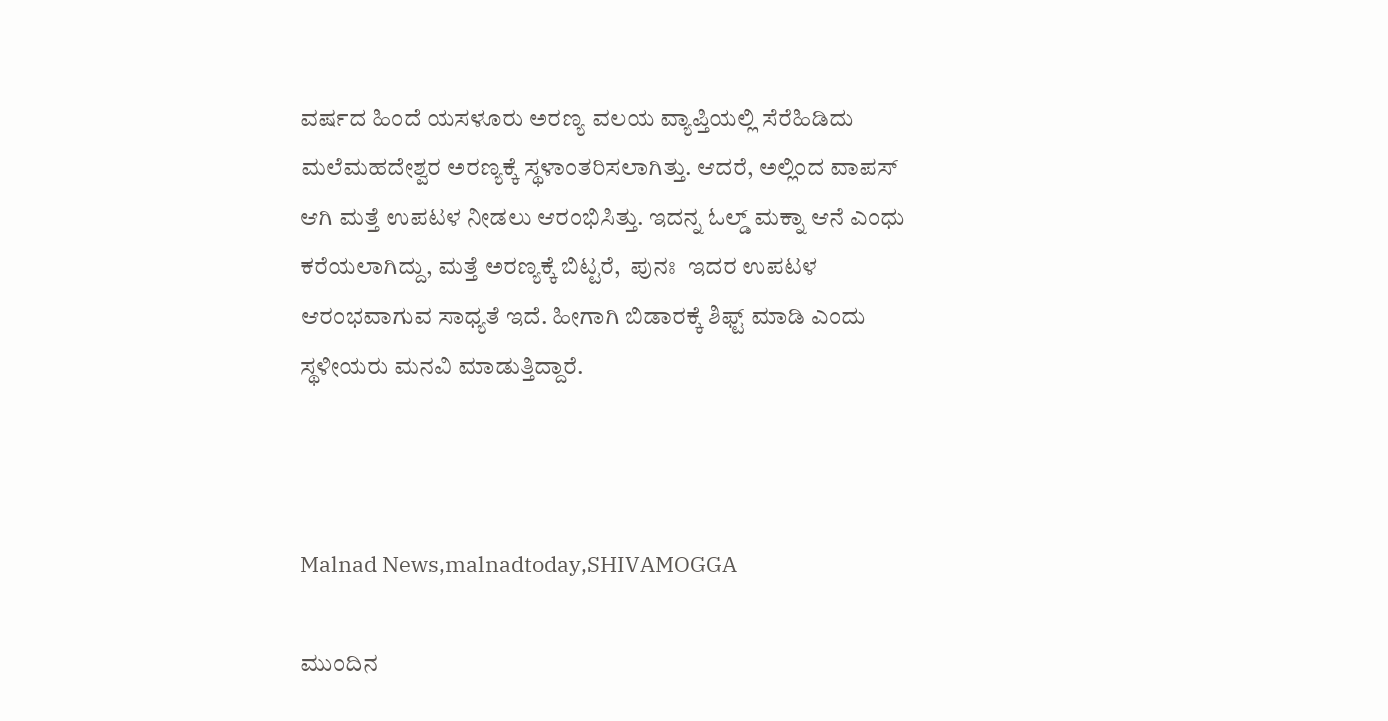ವರ್ಷದ ಹಿಂದೆ ಯಸಳೂರು ಅರಣ್ಯ ವಲಯ ವ್ಯಾಪ್ತಿಯಲ್ಲಿ ಸೆರೆಹಿಡಿದು ಮಲೆಮಹದೇಶ್ವರ ಅರಣ್ಯಕ್ಕೆ ಸ್ಥಳಾಂತರಿಸಲಾಗಿತ್ತು. ಆದರೆ, ಅಲ್ಲಿಂದ ವಾಪಸ್ ಆಗಿ ಮತ್ತೆ ಉಪಟಳ ನೀಡಲು ಆರಂಭಿಸಿತ್ತು. ಇದನ್ನ ಓಲ್ಡ್ ಮಕ್ನಾ ಆನೆ ಎಂಧು ಕರೆಯಲಾಗಿದ್ದು, ಮತ್ತೆ ಅರಣ್ಯಕ್ಕೆ ಬಿಟ್ಟರೆ,  ಪುನಃ  ಇದರ ಉಪಟಳ ಆರಂಭವಾಗುವ ಸಾಧ್ಯತೆ ಇದೆ. ಹೀಗಾಗಿ ಬಿಡಾರಕ್ಕೆ ಶಿಫ್ಟ್ ಮಾಡಿ ಎಂದು ಸ್ಥಳೀಯರು ಮನವಿ ಮಾಡುತ್ತಿದ್ದಾರೆ.



Malnad News,malnadtoday,SHIVAMOGGA

ಮುಂದಿನ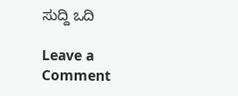ಸುದ್ದಿ ಒದಿ

Leave a Comment